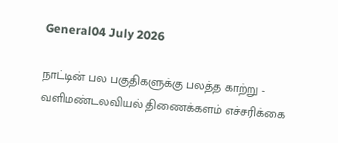General04 July 2026

நாட்டின் பல பகுதிகளுக்கு பலத்த காற்று - வளிமண்டலவியல் திணைக்களம் எச்சரிக்கை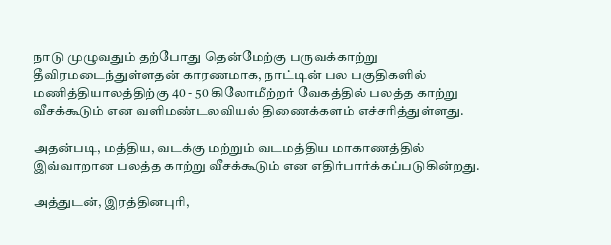நாடு முழுவதும் தற்போது தென்மேற்கு பருவக்காற்று தீவிரமடைந்துள்ளதன் காரணமாக, நாட்டின் பல பகுதிகளில் மணித்தியாலத்திற்கு 40 - 50 கிலோமீற்றர் வேகத்தில் பலத்த காற்று வீசக்கூடும் என வளிமண்டலவியல் திணைக்களம் எச்சரித்துள்ளது.

அதன்படி, மத்திய, வடக்கு மற்றும் வடமத்திய மாகாணத்தில் இவ்வாறான பலத்த காற்று வீசக்கூடும் என எதிர்பார்க்கப்படுகின்றது.

அத்துடன், இரத்தினபுரி,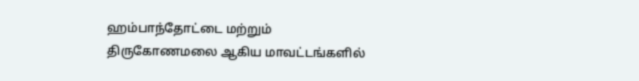ஹம்பாந்தோட்டை மற்றும் திருகோணமலை ஆகிய மாவட்டங்களில்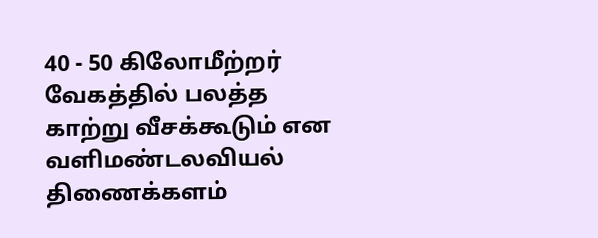40 - 50 கிலோமீற்றர் வேகத்தில் பலத்த காற்று வீசக்கூடும் என வளிமண்டலவியல் திணைக்களம்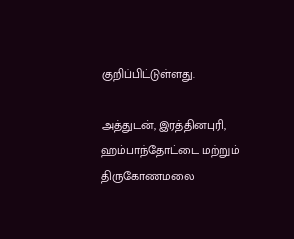குறிப்பிட்டுள்ளது.

அத்துடன், இரத்தினபுரி, ஹம்பாந்தோட்டை மற்றும் திருகோணமலை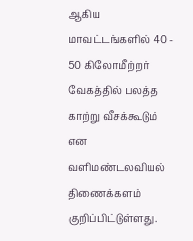ஆகிய மாவட்டங்களில் 40 - 50 கிலோமீற்றர் வேகத்தில் பலத்த காற்று வீசக்கூடும் என வளிமண்டலவியல் திணைக்களம் குறிப்பிட்டுள்ளது.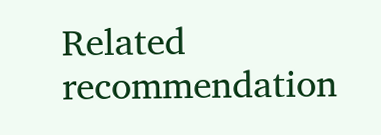Related recommendation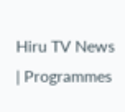Hiru TV News | Programmes